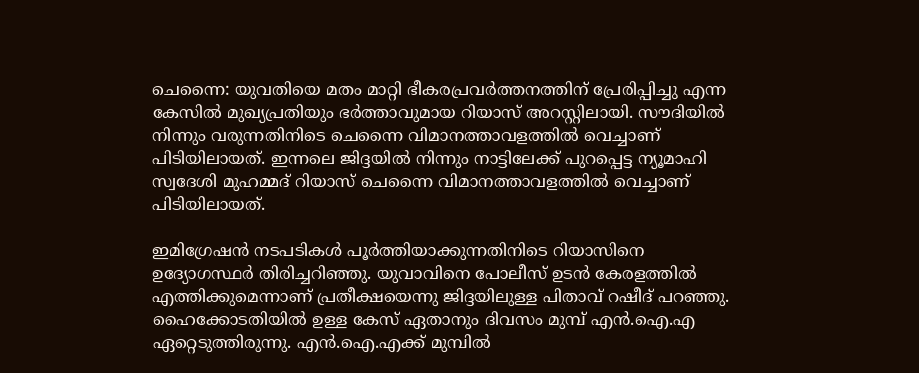ചെന്നൈ: യുവതിയെ മതം മാറ്റി ഭീകരപ്രവര്‍ത്തനത്തിന് പ്രേരിപ്പിച്ചു എന്ന കേസില്‍ മുഖ്യപ്രതിയും ഭര്‍ത്താവുമായ റിയാസ് അറസ്റ്റിലായി. സൗദിയില്‍ നിന്നും വരുന്നതിനിടെ ചെന്നൈ വിമാനത്താവളത്തില്‍ വെച്ചാണ് പിടിയിലായത്. ഇന്നലെ ജിദ്ദയില്‍ നിന്നും നാട്ടിലേക്ക് പുറപ്പെട്ട ന്യൂമാഹി സ്വദേശി മുഹമ്മദ്‌ റിയാസ് ചെന്നൈ വിമാനത്താവളത്തില്‍ വെച്ചാണ് പിടിയിലായത്.

ഇമിഗ്രേഷന്‍ നടപടികള്‍ പൂര്‍ത്തിയാക്കുന്നതിനിടെ റിയാസിനെ ഉദ്യോഗസ്ഥര്‍ തിരിച്ചറിഞ്ഞു. യുവാവിനെ പോലീസ് ഉടന്‍ കേരളത്തില്‍ എത്തിക്കുമെന്നാണ് പ്രതീക്ഷയെന്നു ജിദ്ദയിലുള്ള പിതാവ് റഷീദ് പറഞ്ഞു. ഹൈക്കോടതിയില്‍ ഉള്ള കേസ് ഏതാനും ദിവസം മുമ്പ് എന്‍.ഐ.എ ഏറ്റെടുത്തിരുന്നു. എന്‍.ഐ.എക്ക് മുമ്പില്‍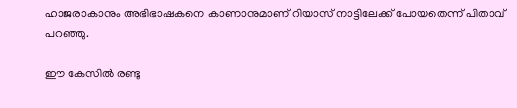ഹാജരാകാനും അഭിഭാഷകനെ കാണാനുമാണ് റിയാസ് നാട്ടിലേക്ക് പോയതെന്ന് പിതാവ് പറഞ്ഞു.

ഈ കേസില്‍ രണ്ടു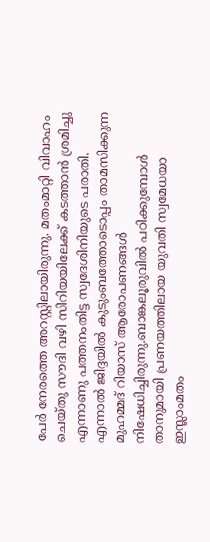പേര്‍ നേരത്തെ അറസ്റ്റിലായിരുന്നു. മതംമാറ്റി വിവാഹം ചെയ്തു സൗദി വഴി സിറിയയിലേക്ക് കടത്താന്‍ ശ്രമിച്ചു എന്നാണു പത്തനംതിട്ട സ്വദേശിനിയുടെ പരാതി. എന്നാല്‍ ജിദ്ദയില്‍ കുടുംബത്തോടൊപ്പം താമസിക്കുന്ന മുഹമ്മദ്‌ റിയാസ് ആരോപണങ്ങള്‍ നിഷേധിച്ചിരുന്നു.ബാങ്കലൂരുവില്‍ പഠിക്കുമ്പോള്‍ താനുമായി പ്രണയത്തിലായ യുവതി സ്വമേധയാ ഇസ്ലാംമതം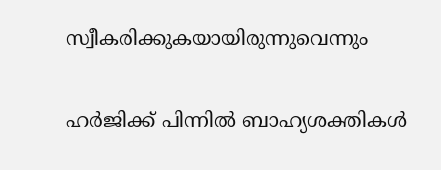സ്വീകരിക്കുകയായിരുന്നുവെന്നും

ഹര്‍ജിക്ക് പിന്നില്‍ ബാഹ്യശക്തികള്‍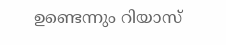ഉണ്ടെന്നും റിയാസ്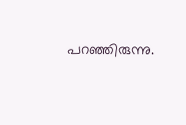പറഞ്ഞിരുന്നു.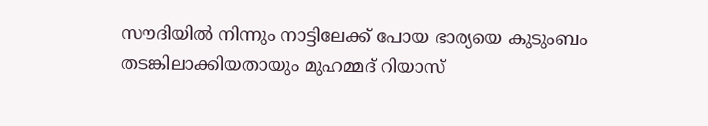സൗദിയില്‍ നിന്നും നാട്ടിലേക്ക് പോയ ഭാര്യയെ കുടുംബം തടങ്കിലാക്കിയതായും മുഹമ്മദ്‌ റിയാസ്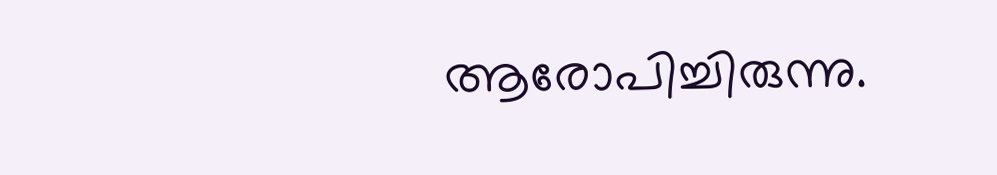ആരോപിച്ചിരുന്നു.